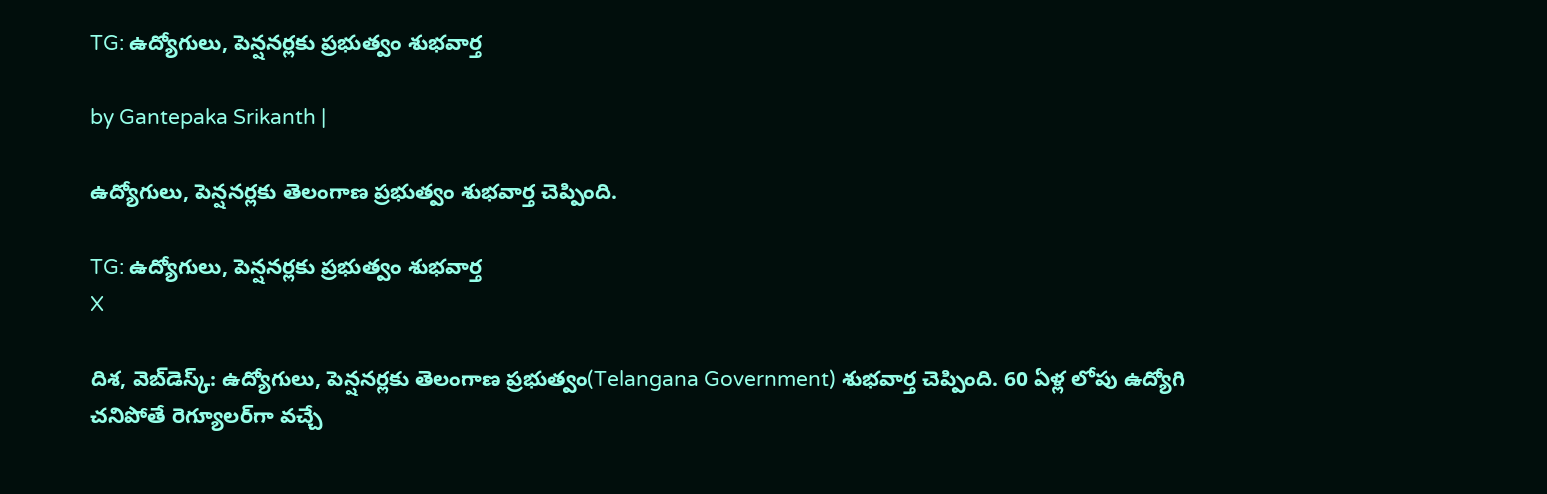TG: ఉద్యోగులు, పెన్షనర్లకు ప్రభుత్వం శుభవార్త

by Gantepaka Srikanth |

ఉద్యోగులు, పెన్షనర్లకు తెలంగాణ ప్రభుత్వం శుభవార్త చెప్పింది.

TG: ఉద్యోగులు, పెన్షనర్లకు ప్రభుత్వం శుభవార్త
X

దిశ, వెబ్‌డెస్క్: ఉద్యోగులు, పెన్షనర్లకు తెలంగాణ ప్రభుత్వం(Telangana Government) శుభవార్త చెప్పింది. 60 ఏళ్ల లోపు ఉద్యోగి చనిపోతే రెగ్యూలర్‌గా వచ్చే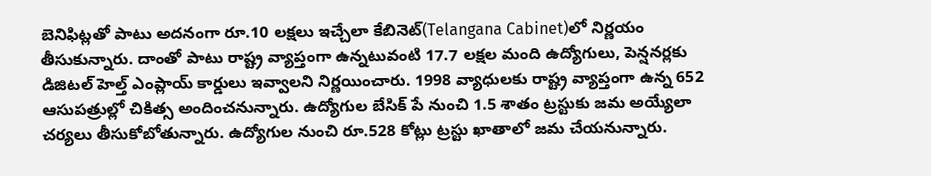బెనిఫిట్లతో పాటు అదనంగా రూ.10 లక్షలు ఇచ్చేలా కేబినెట్‌(Telangana Cabinet)లో నిర్ణయం తీసుకున్నారు. దాంతో పాటు రాష్ట్ర వ్యాప్తంగా ఉన్నటువంటి 17.7 లక్షల మంది ఉద్యోగులు, పెన్షనర్లకు డిజిటల్ హెల్త్ ఎంప్లాయ్ కార్డులు ఇవ్వాలని నిర్ణయించారు. 1998 వ్యాధులకు రాష్ట్ర వ్యాప్తంగా ఉన్న 652 ఆసుపత్రుల్లో చికిత్స అందించనున్నారు. ఉద్యోగుల బేసిక్ పే నుంచి 1.5 శాతం ట్రస్టుకు జమ అయ్యేలా చర్యలు తీసుకోబోతున్నారు. ఉద్యోగుల నుంచి రూ.528 కోట్లు ట్రస్టు ఖాతాలో జమ చేయనున్నారు.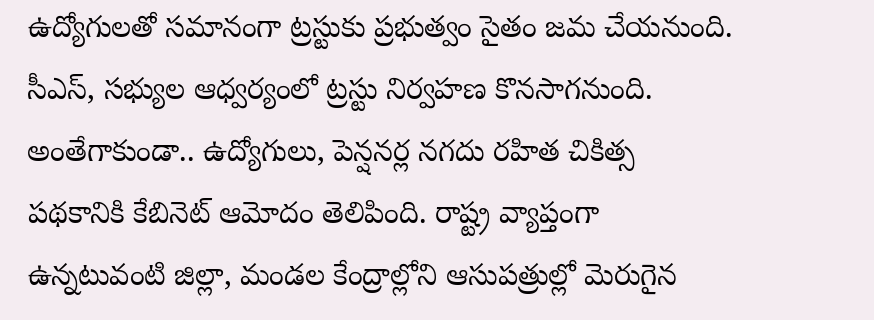ఉద్యోగులతో సమానంగా ట్రస్టుకు ప్రభుత్వం సైతం జమ చేయనుంది. సీఎస్, సభ్యుల ఆధ్వర్యంలో ట్రస్టు నిర్వహణ కొనసాగనుంది. అంతేగాకుండా.. ఉద్యోగులు, పెన్షనర్ల నగదు రహిత చికిత్స పథకానికి కేబినెట్ ఆమోదం తెలిపింది. రాష్ట్ర వ్యాప్తంగా ఉన్నటువంటి జిల్లా, మండల కేంద్రాల్లోని ఆసుపత్రుల్లో మెరుగైన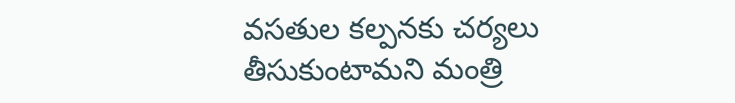వసతుల కల్పనకు చర్యలు తీసుకుంటామని మంత్రి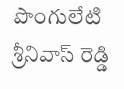పొంగులేటి శ్రీనివాస్ రెడ్డి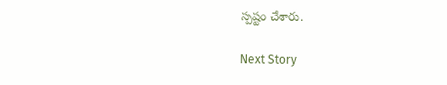స్పష్టం చేశారు.

Next Story